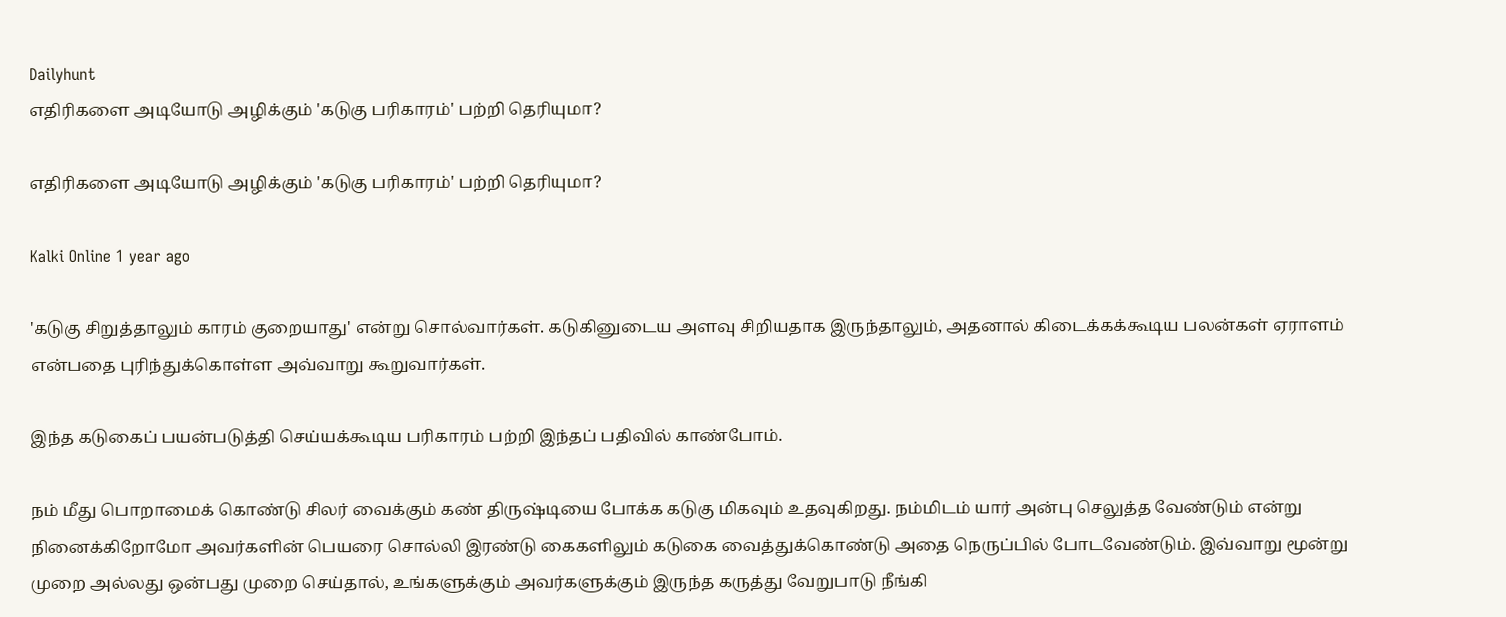Dailyhunt
எதிரிகளை அடியோடு அழிக்கும் 'கடுகு பரிகாரம்' பற்றி தெரியுமா?

எதிரிகளை அடியோடு அழிக்கும் 'கடுகு பரிகாரம்' பற்றி தெரியுமா?

Kalki Online 1 year ago

'கடுகு சிறுத்தாலும் காரம் குறையாது' என்று சொல்வார்கள். கடுகினுடைய அளவு சிறியதாக இருந்தாலும், அதனால் கிடைக்கக்கூடிய பலன்கள் ஏராளம் என்பதை புரிந்துக்கொள்ள அவ்வாறு கூறுவார்கள்.

இந்த கடுகைப் பயன்படுத்தி செய்யக்கூடிய பரிகாரம் பற்றி இந்தப் பதிவில் காண்போம்.

நம் மீது பொறாமைக் கொண்டு சிலர் வைக்கும் கண் திருஷ்டியை போக்க கடுகு மிகவும் உதவுகிறது. நம்மிடம் யார் அன்பு செலுத்த வேண்டும் என்று நினைக்கிறோமோ அவர்களின் பெயரை சொல்லி இரண்டு கைகளிலும் கடுகை வைத்துக்கொண்டு அதை நெருப்பில் போடவேண்டும். இவ்வாறு மூன்று முறை அல்லது ஒன்பது முறை செய்தால், உங்களுக்கும் அவர்களுக்கும் இருந்த கருத்து வேறுபாடு நீங்கி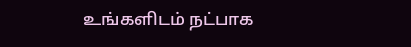உங்களிடம் நட்பாக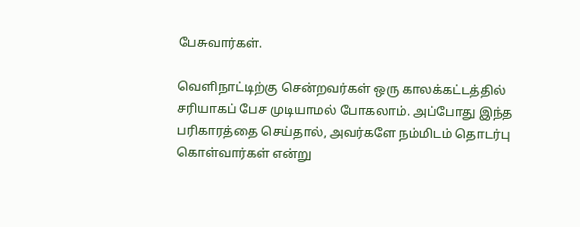பேசுவார்கள்.

வெளிநாட்டிற்கு சென்றவர்கள் ஒரு காலக்கட்டத்தில் சரியாகப் பேச முடியாமல் போகலாம். அப்போது இந்த பரிகாரத்தை செய்தால், அவர்களே நம்மிடம் தொடர்பு கொள்வார்கள் என்று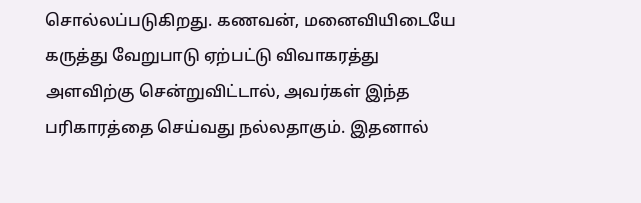சொல்லப்படுகிறது. கணவன், மனைவியிடையே கருத்து வேறுபாடு ஏற்பட்டு விவாகரத்து அளவிற்கு சென்றுவிட்டால், அவர்கள் இந்த பரிகாரத்தை செய்வது நல்லதாகும். இதனால்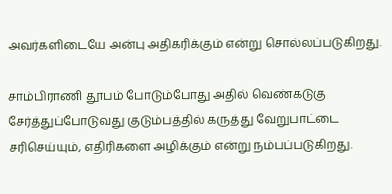அவர்களிடையே அன்பு அதிகரிக்கும் என்று சொல்லப்படுகிறது.

சாம்பிராணி தூபம் போடும்போது அதில் வெண்கடுகு சேர்த்துப்போடுவது குடும்பத்தில் கருத்து வேறுபாட்டை சரிசெய்யும், எதிரிகளை அழிக்கும் என்று நம்பப்படுகிறது.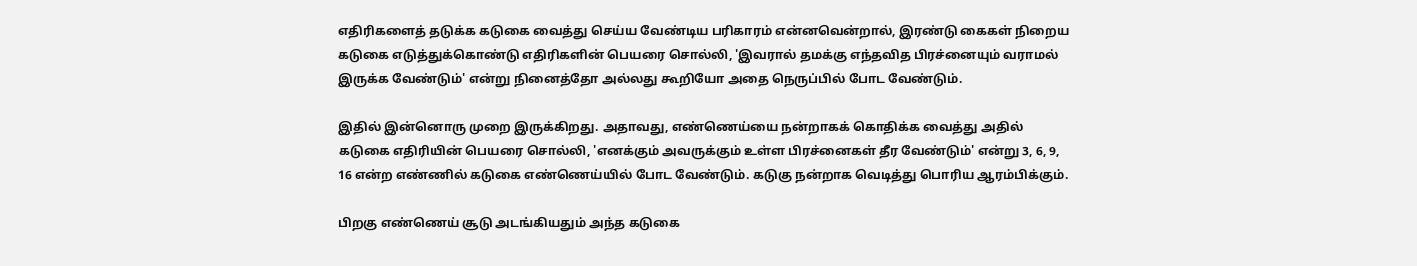எதிரிகளைத் தடுக்க கடுகை வைத்து செய்ய வேண்டிய பரிகாரம் என்னவென்றால், இரண்டு கைகள் நிறைய கடுகை எடுத்துக்கொண்டு எதிரிகளின் பெயரை சொல்லி, 'இவரால் தமக்கு எந்தவித பிரச்னையும் வராமல் இருக்க வேண்டும்' என்று நினைத்தோ அல்லது கூறியோ அதை நெருப்பில் போட வேண்டும்.

இதில் இன்னொரு முறை இருக்கிறது. அதாவது, எண்ணெய்யை நன்றாகக் கொதிக்க வைத்து அதில் கடுகை எதிரியின் பெயரை சொல்லி, 'எனக்கும் அவருக்கும் உள்ள பிரச்னைகள் தீர வேண்டும்' என்று 3, 6, 9, 16 என்ற எண்ணில் கடுகை எண்ணெய்யில் போட வேண்டும். கடுகு நன்றாக வெடித்து பொரிய ஆரம்பிக்கும்.

பிறகு எண்ணெய் சூடு அடங்கியதும் அந்த கடுகை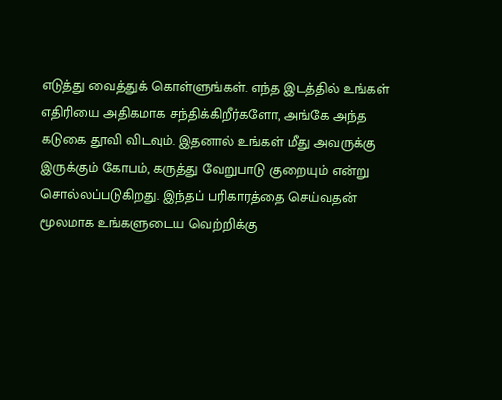எடுத்து வைத்துக் கொள்ளுங்கள். எந்த இடத்தில் உங்கள் எதிரியை அதிகமாக சந்திக்கிறீர்களோ, அங்கே அந்த கடுகை தூவி விடவும். இதனால் உங்கள் மீது அவருக்கு இருக்கும் கோபம், கருத்து வேறுபாடு குறையும் என்று சொல்லப்படுகிறது. இந்தப் பரிகாரத்தை செய்வதன் மூலமாக உங்களுடைய வெற்றிக்கு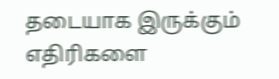தடையாக இருக்கும் எதிரிகளை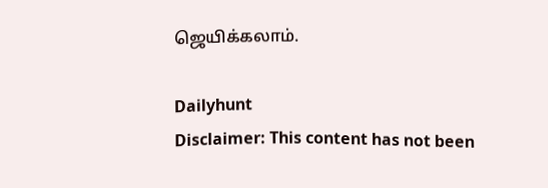ஜெயிக்கலாம்.

Dailyhunt
Disclaimer: This content has not been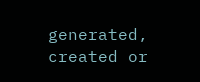generated, created or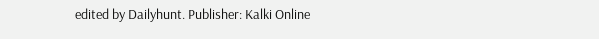edited by Dailyhunt. Publisher: Kalki Online